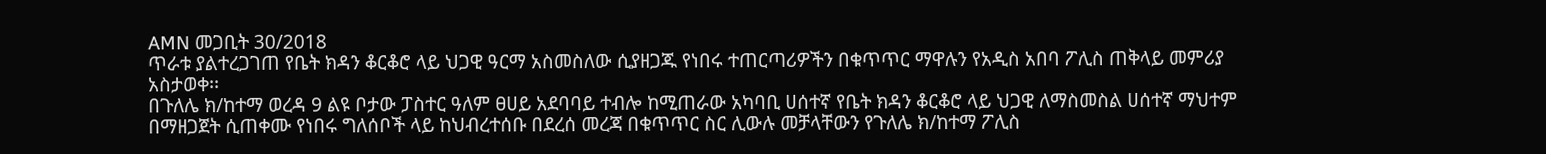AMN መጋቢት 30/2018
ጥራቱ ያልተረጋገጠ የቤት ክዳን ቆርቆሮ ላይ ህጋዊ ዓርማ አስመስለው ሲያዘጋጁ የነበሩ ተጠርጣሪዎችን በቁጥጥር ማዋሉን የአዲስ አበባ ፖሊስ ጠቅላይ መምሪያ አስታወቀ፡፡
በጉለሌ ክ/ከተማ ወረዳ 9 ልዩ ቦታው ፓስተር ዓለም ፀሀይ አደባባይ ተብሎ ከሚጠራው አካባቢ ሀሰተኛ የቤት ክዳን ቆርቆሮ ላይ ህጋዊ ለማስመስል ሀሰተኛ ማህተም በማዘጋጀት ሲጠቀሙ የነበሩ ግለሰቦች ላይ ከህብረተሰቡ በደረሰ መረጃ በቁጥጥር ስር ሊውሉ መቻላቸውን የጉለሌ ክ/ከተማ ፖሊስ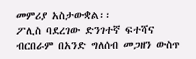መምሪያ አስታውቋል፡፡
ፖሊስ ባደረገው ድንገተኛ ፍተሻና ብርበራም በአንድ ግለሰብ መጋዘን ውስጥ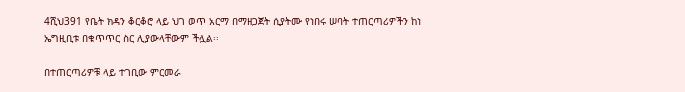4ሺህ391 የቤት ክዳን ቆርቆሮ ላይ ህገ ወጥ አርማ በማዘጋጀት ሲያትሙ የነበሩ ሠባት ተጠርጣሪዎችን ከነ ኤግዚቢቱ በቁጥጥር ስር ሊያውላቸውም ችሏል፡፡

በተጠርጣሪዎቹ ላይ ተገቢው ምርመራ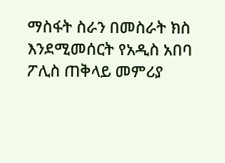ማስፋት ስራን በመስራት ክስ እንደሚመሰርት የአዲስ አበባ ፖሊስ ጠቅላይ መምሪያ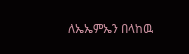ለኤኤምኤን በላከዉ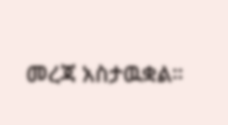መረጃ አስታዉቋል።